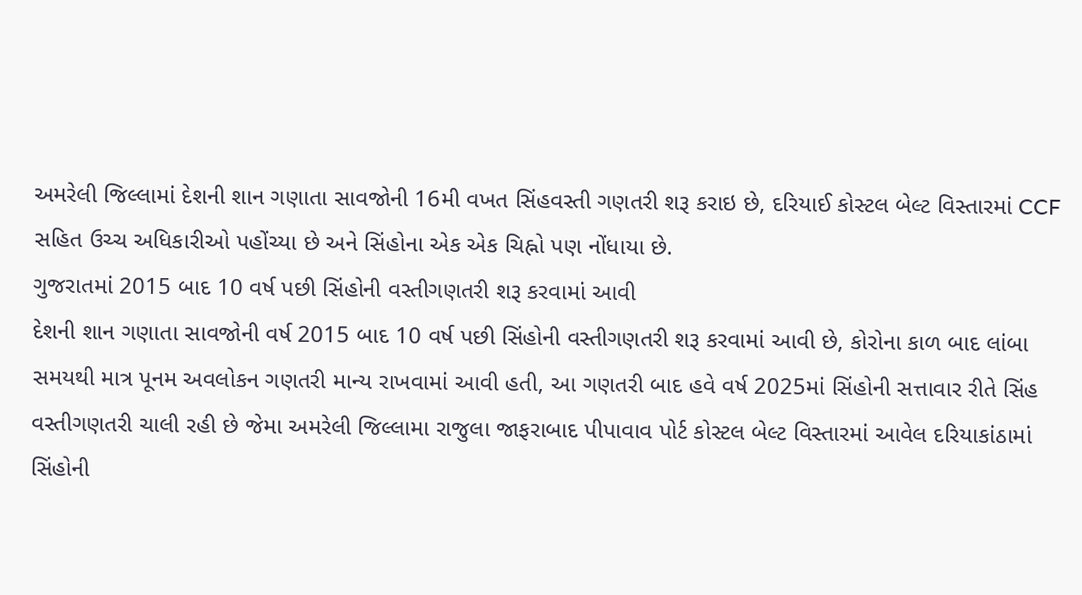અમરેલી જિલ્લામાં દેશની શાન ગણાતા સાવજોની 16મી વખત સિંહવસ્તી ગણતરી શરૂ કરાઇ છે, દરિયાઈ કોસ્ટલ બેલ્ટ વિસ્તારમાં CCF સહિત ઉચ્ચ અધિકારીઓ પહોંચ્યા છે અને સિંહોના એક એક ચિહ્નો પણ નોંધાયા છે.
ગુજરાતમાં 2015 બાદ 10 વર્ષ પછી સિંહોની વસ્તીગણતરી શરૂ કરવામાં આવી
દેશની શાન ગણાતા સાવજોની વર્ષ 2015 બાદ 10 વર્ષ પછી સિંહોની વસ્તીગણતરી શરૂ કરવામાં આવી છે, કોરોના કાળ બાદ લાંબા સમયથી માત્ર પૂનમ અવલોકન ગણતરી માન્ય રાખવામાં આવી હતી, આ ગણતરી બાદ હવે વર્ષ 2025માં સિંહોની સત્તાવાર રીતે સિંહ વસ્તીગણતરી ચાલી રહી છે જેમા અમરેલી જિલ્લામા રાજુલા જાફરાબાદ પીપાવાવ પોર્ટ કોસ્ટલ બેલ્ટ વિસ્તારમાં આવેલ દરિયાકાંઠામાં સિંહોની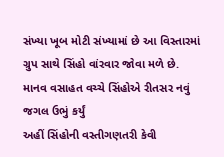સંખ્યા ખૂબ મોટી સંખ્યામાં છે આ વિસ્તારમાં ગ્રુપ સાથે સિંહો વાંરવાર જોવા મળે છે.
માનવ વસાહત વચ્ચે સિંહોએ રીતસર નવું જગલ ઉભું કર્યું
અહીં સિંહોની વસ્તીગણતરી કેવી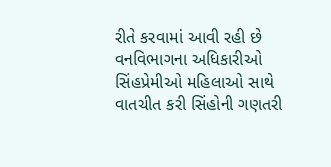રીતે કરવામાં આવી રહી છે વનવિભાગના અધિકારીઓ સિંહપ્રેમીઓ મહિલાઓ સાથે વાતચીત કરી સિંહોની ગણતરી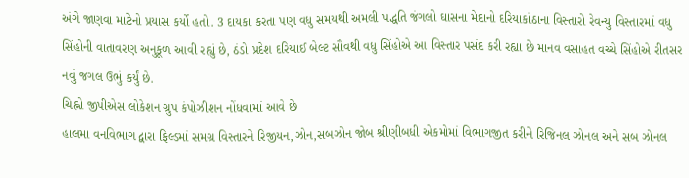અંગે જાણવા માટેનો પ્રયાસ કર્યો હતો. 3 દાયકા કરતા પણ વધુ સમયથી અમલી પદ્ધતિ જંગલો ઘાસના મેદાનો દરિયાકાંઠાના વિસ્તારો રેવન્યુ વિસ્તારમાં વધુ સિંહોની વાતાવરણ અનુકૂળ આવી રહ્યું છે, ઠંડો પ્રદેશ દરિયાઈ બેલ્ટ સૌવથી વધુ સિંહોએ આ વિસ્તાર પસંદ કરી રહ્યા છે માનવ વસાહત વચ્ચે સિંહોએ રીતસર નવું જગલ ઉભું કર્યું છે.
ચિહ્નો જીપીએસ લોકેશન ગ્રુપ કંપોઝીશન નોંધવામાં આવે છે
હાલમા વનવિભાગ દ્વારા ફિલ્ડમાં સમગ્ર વિસ્તારને રિજીયન,ઝોન,સબઝોન જોબ શ્રીણીબધી એકમોમાં વિભાગજીત કરીને રિજિનલ ઝોનલ અને સબ ઝોનલ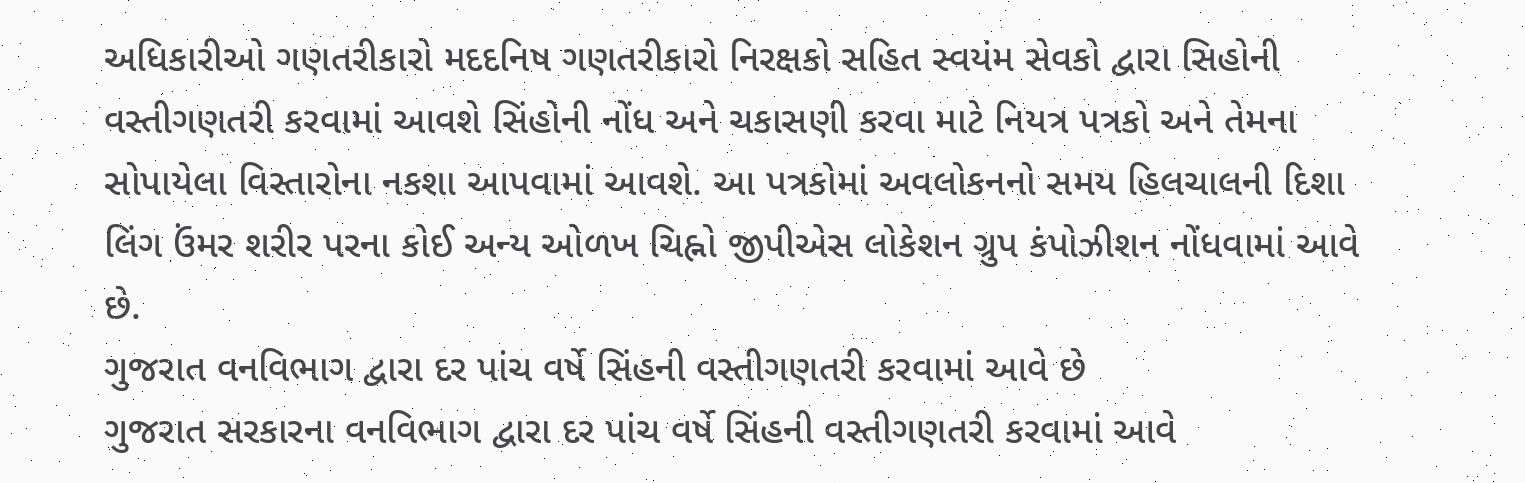અધિકારીઓ ગણતરીકારો મદદનિષ ગણતરીકારો નિરક્ષકો સહિત સ્વયંમ સેવકો દ્વારા સિહોની વસ્તીગણતરી કરવામાં આવશે સિંહોની નોંધ અને ચકાસણી કરવા માટે નિયત્ર પત્રકો અને તેમના સોપાયેલા વિસ્તારોના નકશા આપવામાં આવશે. આ પત્રકોમાં અવલોકનનો સમય હિલચાલની દિશા લિંગ ઉંમર શરીર પરના કોઈ અન્ય ઓળખ ચિહ્નો જીપીએસ લોકેશન ગ્રુપ કંપોઝીશન નોંધવામાં આવે છે.
ગુજરાત વનવિભાગ દ્વારા દર પાંચ વર્ષે સિંહની વસ્તીગણતરી કરવામાં આવે છે
ગુજરાત સરકારના વનવિભાગ દ્વારા દર પાંચ વર્ષે સિંહની વસ્તીગણતરી કરવામાં આવે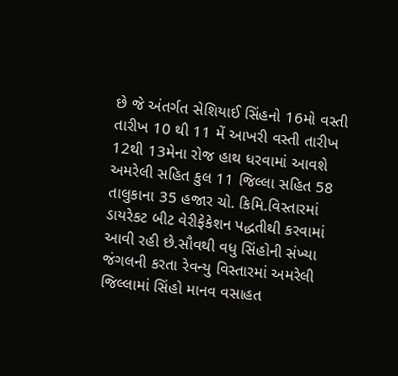છે જે અંતર્ગત સેશિયાઈ સિંહનો 16મો વસ્તી તારીખ 10 થી 11 મેં આખરી વસ્તી તારીખ 12થી 13મેના રોજ હાથ ધરવામાં આવશે અમરેલી સહિત કુલ 11 જિલ્લા સહિત 58 તાલુકાના 35 હજાર ચો. કિમિ.વિસ્તારમાં ડાયરેકટ બીટ વેરીફેકેશન પદ્ધતીથી કરવામાં આવી રહી છે.સૌવથી વધુ સિંહોની સંખ્યા જંગલની કરતા રેવન્યુ વિસ્તારમાં અમરેલી જિલ્લામાં સિંહો માનવ વસાહત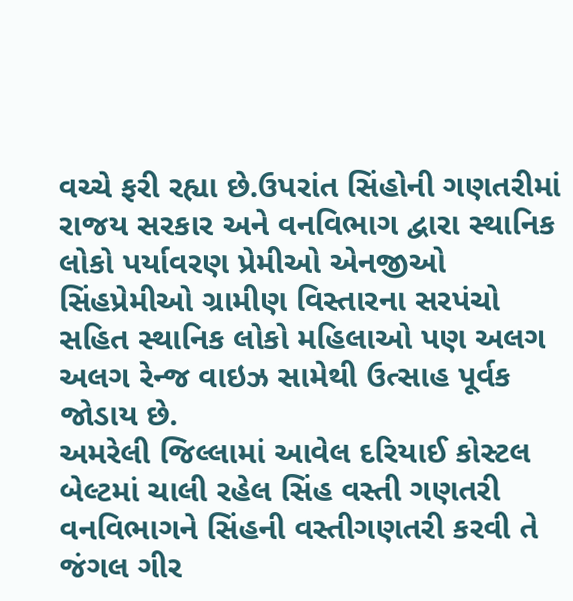વચ્ચે ફરી રહ્યા છે.ઉપરાંત સિંહોની ગણતરીમાં રાજય સરકાર અને વનવિભાગ દ્વારા સ્થાનિક લોકો પર્યાવરણ પ્રેમીઓ એનજીઓ સિંહપ્રેમીઓ ગ્રામીણ વિસ્તારના સરપંચો સહિત સ્થાનિક લોકો મહિલાઓ પણ અલગ અલગ રેન્જ વાઇઝ સામેથી ઉત્સાહ પૂર્વક જોડાય છે.
અમરેલી જિલ્લામાં આવેલ દરિયાઈ કોસ્ટલ બેલ્ટમાં ચાલી રહેલ સિંહ વસ્તી ગણતરી
વનવિભાગને સિંહની વસ્તીગણતરી કરવી તે જંગલ ગીર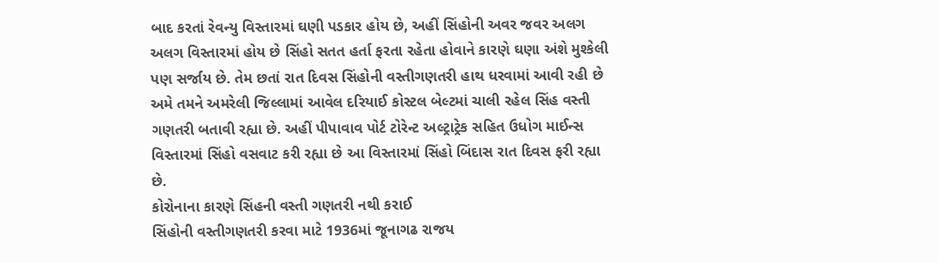બાદ કરતાં રેવન્યુ વિસ્તારમાં ઘણી પડકાર હોય છે, અહીં સિંહોની અવર જવર અલગ અલગ વિસ્તારમાં હોય છે સિંહો સતત હર્તા ફરતા રહેતા હોવાને કારણે ઘણા અંશે મુશ્કેલી પણ સર્જાય છે. તેમ છતાં રાત દિવસ સિંહોની વસ્તીગણતરી હાથ ધરવામાં આવી રહી છે અમે તમને અમરેલી જિલ્લામાં આવેલ દરિયાઈ કોસ્ટલ બેલ્ટમાં ચાલી રહેલ સિંહ વસ્તી ગણતરી બતાવી રહ્યા છે. અહીં પીપાવાવ પોર્ટ ટોરેન્ટ અલ્ટ્રાટ્રેક સહિત ઉધોગ માઈન્સ વિસ્તારમાં સિંહો વસવાટ કરી રહ્યા છે આ વિસ્તારમાં સિંહો બિંદાસ રાત દિવસ ફરી રહ્યા છે.
કોરોનાના કારણે સિંહની વસ્તી ગણતરી નથી કરાઈ
સિંહોની વસ્તીગણતરી કરવા માટે 1936માં જૂનાગઢ રાજય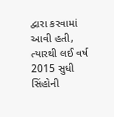દ્વારા કરવામાં આવી હતી, ત્યારથી લઈ વર્ષ 2015 સુધી સિંહોની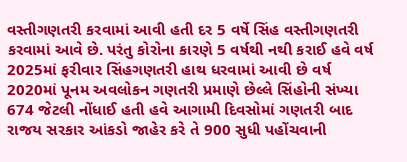વસ્તીગણતરી કરવામાં આવી હતી દર 5 વર્ષે સિંહ વસ્તીગણતરી કરવામાં આવે છે. પરંતુ કોરોના કારણે 5 વર્ષથી નથી કરાઈ હવે વર્ષ 2025માં ફરીવાર સિંહગણતરી હાથ ધરવામાં આવી છે વર્ષ 2020માં પૂનમ અવલોકન ગણતરી પ્રમાણે છેલ્લે સિંહોની સંખ્યા 674 જેટલી નોંધાઈ હતી હવે આગામી દિવસોમાં ગણતરી બાદ રાજય સરકાર આંકડો જાહેર કરે તે 900 સુધી પહોંચવાની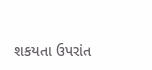શકયતા ઉપરાંત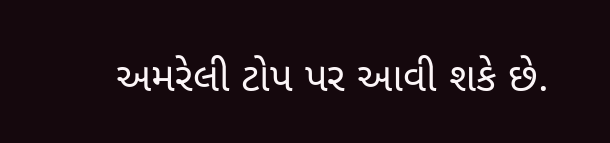અમરેલી ટોપ પર આવી શકે છે.